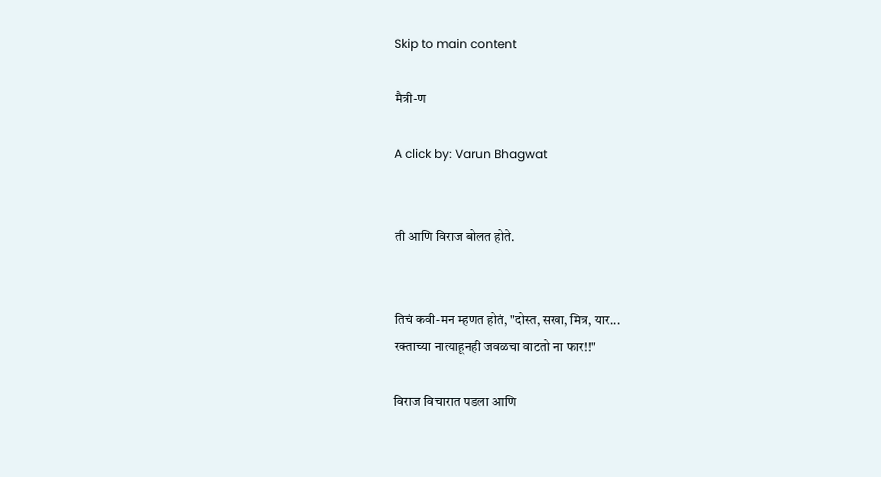Skip to main content

मैत्री-ण

A click by: Varun Bhagwat


ती आणि विराज बोलत होते.


तिचं कवी-मन म्हणत होतं, "दोस्त, सखा, मित्र, यार...
रक्ताच्या नात्याहूनही जवळचा वाटतो ना फार!!"

विराज विचारात पडला आणि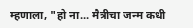म्हणाला, "हो ना... मैत्रीचा जन्म कधी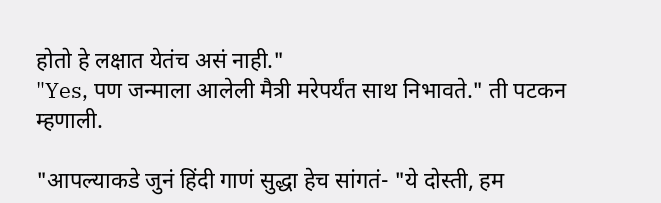होतो हे लक्षात येतंच असं नाही."
"Yes, पण जन्माला आलेली मैत्री मरेपर्यंत साथ निभावते." ती पटकन म्हणाली.

"आपल्याकडे जुनं हिंदी गाणं सुद्धा हेच सांगतं- "ये दोस्ती, हम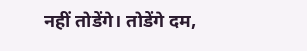नहीं तोडेंगे। तोडेंगे दम,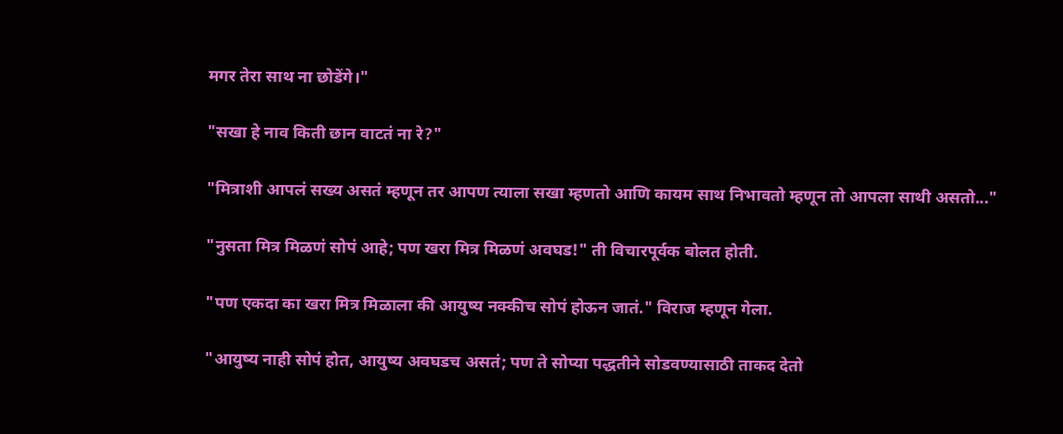मगर तेरा साथ ना छोडेंगे।"

"सखा हे नाव किती छान वाटतं ना रे?"

"मित्राशी आपलं सख्य असतं म्हणून तर आपण त्याला सखा म्हणतो आणि कायम साथ निभावतो म्हणून तो आपला साथी असतो..."

"नुसता मित्र मिळणं सोपं आहे; पण खरा मित्र मिळणं अवघड!" ती विचारपूर्वक बोलत होती.

"पण एकदा का खरा मित्र मिळाला की आयुष्य नक्कीच सोपं होऊन जातं." विराज म्हणून गेला.

"आयुष्य नाही सोपं होत, आयुष्य अवघडच असतं; पण ते सोप्या पद्धतीने सोडवण्यासाठी ताकद देतो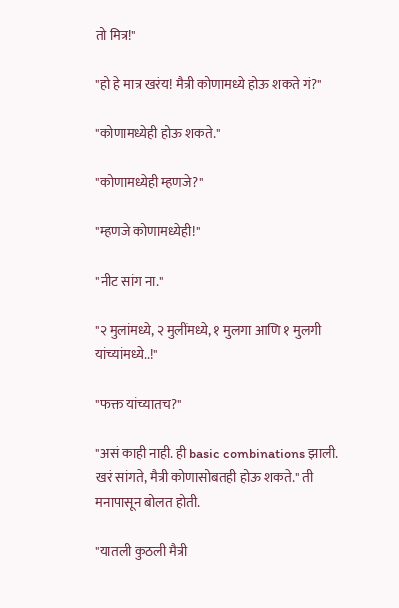तो मित्र!"

"हो हे मात्र खरंय! मैत्री कोणामध्ये होऊ शकते गं?"

"कोणामध्येही होऊ शकते."

"कोणामध्येही म्हणजे?"

"म्हणजे कोणामध्येही!"

"नीट सांग ना."

"२ मुलांमध्ये, २ मुलींमध्ये, १ मुलगा आणि १ मुलगी यांच्यांमध्ये..!"

"फक्त यांच्यातच?"

"असं काही नाही. ही basic combinations झाली. खरं सांगते, मैत्री कोणासोबतही होऊ शकते." ती मनापासून बोलत होती.

"यातली कुठली मैत्री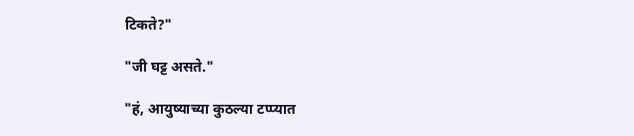टिकते?"

"जी घट्ट असते."

"हं, आयुष्याच्या कुठल्या टप्प्यात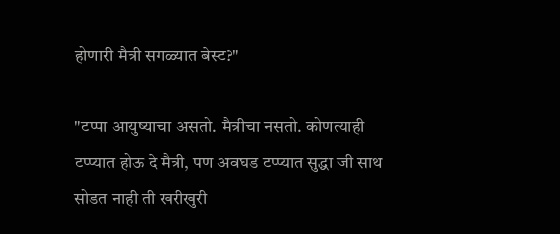होणारी मैत्री सगळ्यात बेस्ट?"

"टप्पा आयुष्याचा असतो. मैत्रीचा नसतो. कोणत्याही टप्प्यात होऊ दे मैत्री, पण अवघड टप्प्यात सुद्धा जी साथ सोडत नाही ती खरीखुरी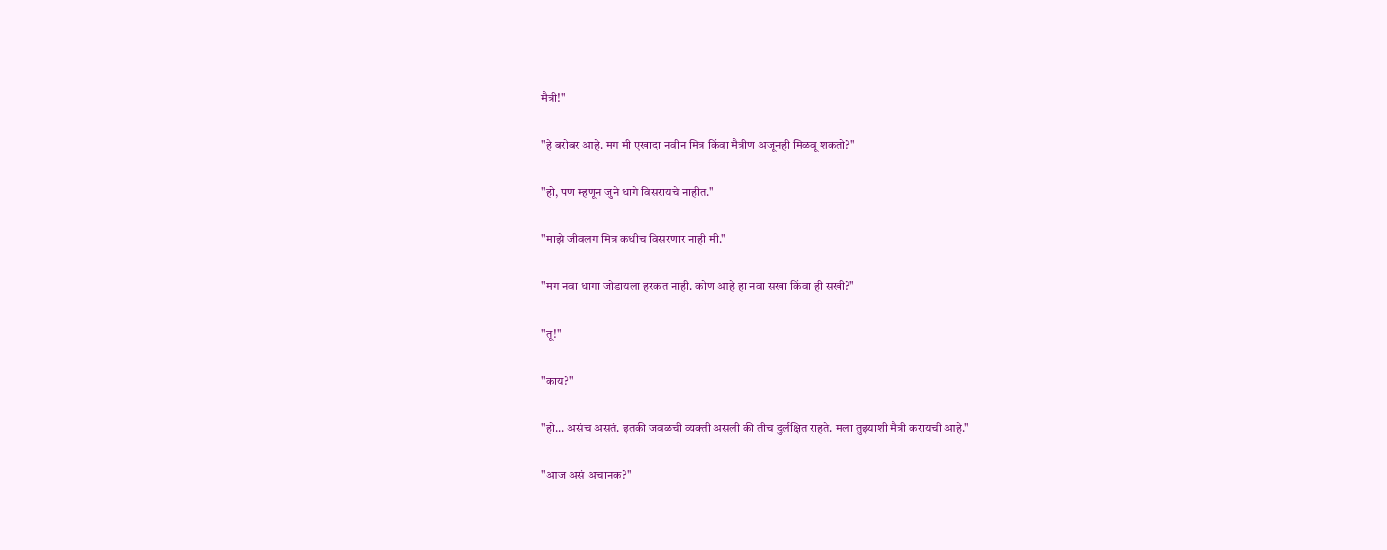मैत्री!"

"हे बरोबर आहे. मग मी एखादा नवीन मित्र किंवा मैत्रीण अजूनही मिळवू शकतो?"

"हो, पण म्हणून जुने धागे विसरायचे नाहीत."

"माझे जीवलग मित्र कधीच विसरणार नाही मी."

"मग नवा धागा जोडायला हरकत नाही. कोण आहे हा नवा सखा किंवा ही सखी?"

"तू!"

"काय?"

"हो... असंच असतं. इतकी जवळची व्यक्ती असली की तीच दुर्लक्षित राहते. मला तुझ्याशी मैत्री करायची आहे."

"आज असं अचानक?"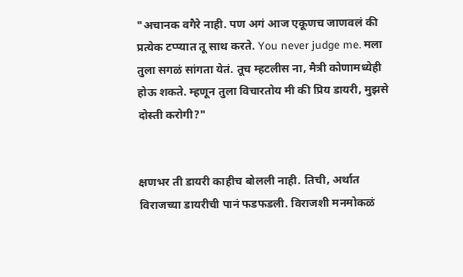"अचानक वगैरे नाही. पण अगं आज एकूणच जाणवलं की प्रत्येक टप्प्यात तू साथ करते. You never judge me. मला तुला सगळं सांगता येतं. तूच म्हटलीस ना, मैत्री कोणामध्येही होऊ शकते. म्हणून तुला विचारतोय मी की प्रिय डायरी, मुझसे दोस्ती करोगी?"


क्षणभर ती डायरी काहीच बोलली नाही. तिची, अर्थात विराजच्या डायरीची पानं फडफडली. विराजशी मनमोकळं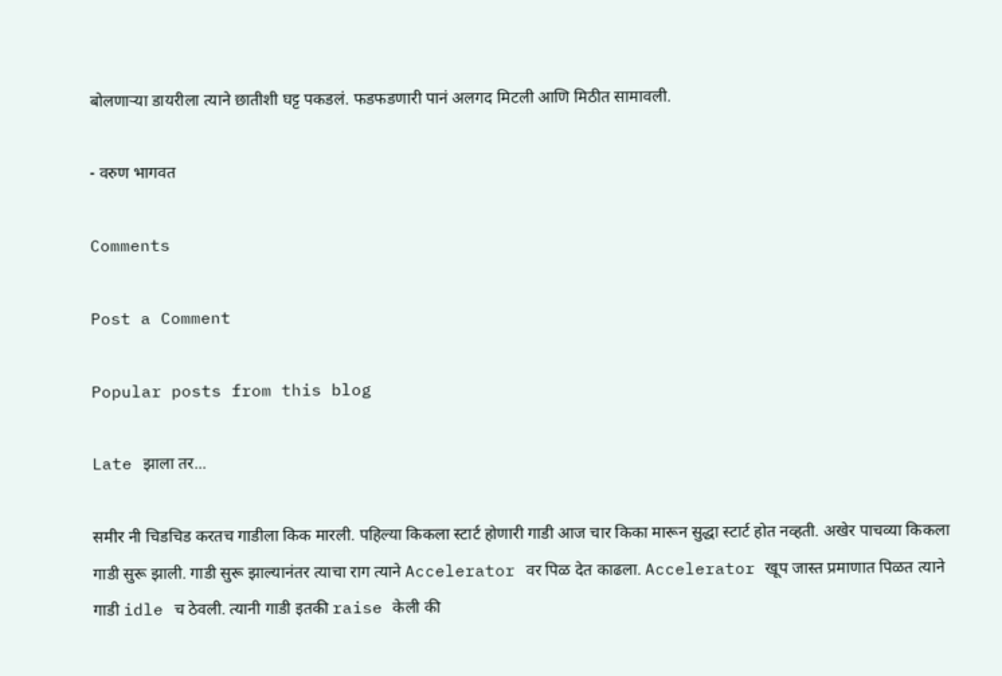बोलणाऱ्या डायरीला त्याने छातीशी घट्ट पकडलं. फडफडणारी पानं अलगद मिटली आणि मिठीत सामावली.

- वरुण भागवत

Comments

Post a Comment

Popular posts from this blog

Late झाला तर...

समीर नी चिडचिड करतच गाडीला किक मारली. पहिल्या किकला स्टार्ट होणारी गाडी आज चार किका मारून सुद्धा स्टार्ट होत नव्हती. अखेर पाचव्या किकला गाडी सुरू झाली. गाडी सुरू झाल्यानंतर त्याचा राग त्याने Accelerator वर पिळ देत काढला. Accelerator खूप जास्त प्रमाणात पिळत त्याने गाडी idle च ठेवली. त्यानी गाडी इतकी raise केली की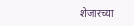शेजारच्या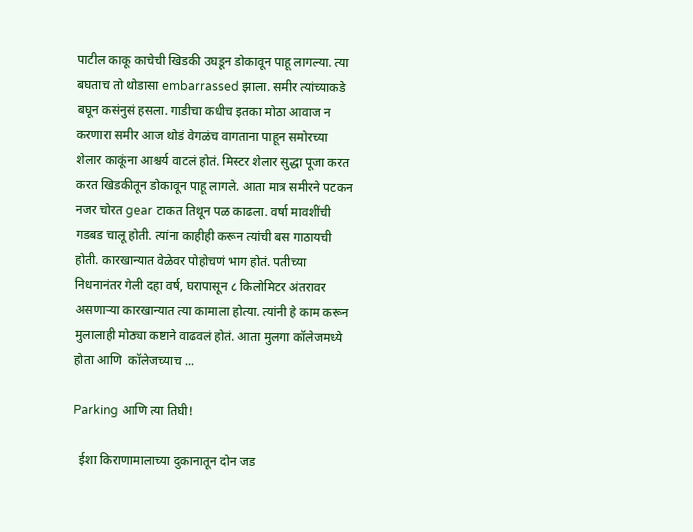पाटील काकू काचेची खिडकी उघडून डोकावून पाहू लागल्या. त्या बघताच तो थोडासा embarrassed झाला. समीर त्यांच्याकडे बघून कसंनुसं हसला. गाडीचा कधीच इतका मोठा आवाज न करणारा समीर आज थोडं वेगळंच वागताना पाहून समोरच्या शेलार काकूंना आश्चर्य वाटलं होतं. मिस्टर शेलार सुद्धा पूजा करत करत खिडकीतून डोकावून पाहू लागले. आता मात्र समीरने पटकन नजर चोरत gear टाकत तिथून पळ काढला. वर्षा मावशींची गडबड चालू होती. त्यांना काहीही करून त्यांची बस गाठायची होती. कारखान्यात वेळेवर पोहोचणं भाग होतं. पतीच्या निधनानंतर गेली दहा वर्ष, घरापासून ८ किलोमिटर अंतरावर असणाऱ्या कारखान्यात त्या कामाला होत्या. त्यांनी हे काम करून मुलालाही मोठ्या कष्टाने वाढवलं होतं. आता मुलगा कॉलेजमध्ये होता आणि  कॉलेजच्याच ...

Parking आणि त्या तिघी!

  ईशा किराणामालाच्या दुकानातून दोन जड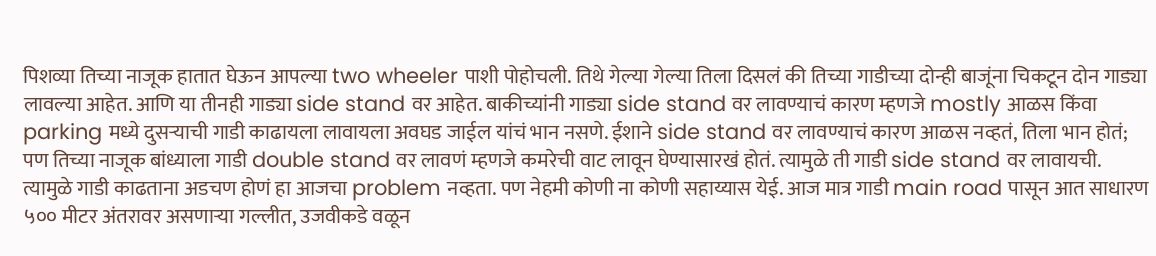पिशव्या तिच्या नाजूक हातात घेऊन आपल्या two wheeler पाशी पोहोचली. तिथे गेल्या गेल्या तिला दिसलं की तिच्या गाडीच्या दोन्ही बाजूंना चिकटून दोन गाड्या लावल्या आहेत. आणि या तीनही गाड्या side stand वर आहेत. बाकीच्यांनी गाड्या side stand वर लावण्याचं कारण म्हणजे mostly आळस किंवा parking मध्ये दुसऱ्याची गाडी काढायला लावायला अवघड जाईल यांचं भान नसणे. ईशाने side stand वर लावण्याचं कारण आळस नव्हतं, तिला भान होतं; पण तिच्या नाजूक बांध्याला गाडी double stand वर लावणं म्हणजे कमरेची वाट लावून घेण्यासारखं होतं. त्यामुळे ती गाडी side stand वर लावायची. त्यामुळे गाडी काढताना अडचण होणं हा आजचा problem नव्हता. पण नेहमी कोणी ना कोणी सहाय्यास येई. आज मात्र गाडी main road पासून आत साधारण ५०० मीटर अंतरावर असणाऱ्या गल्लीत, उजवीकडे वळून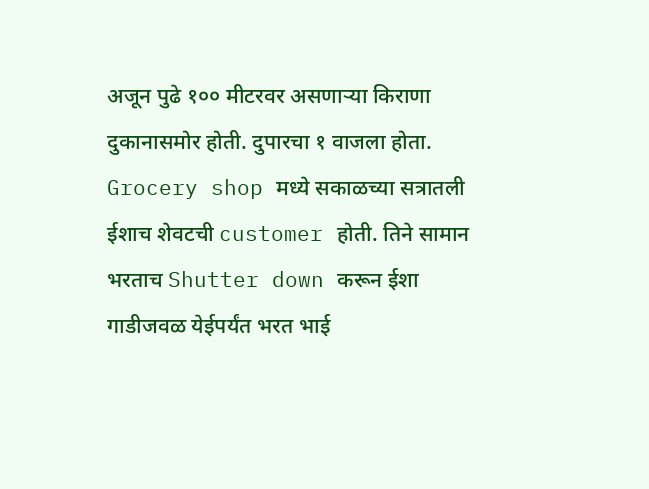अजून पुढे १०० मीटरवर असणाऱ्या किराणा दुकानासमोर होती. दुपारचा १ वाजला होता. Grocery shop मध्ये सकाळच्या सत्रातली ईशाच शेवटची customer होती. तिने सामान भरताच Shutter down करून ईशा गाडीजवळ येईपर्यंत भरत भाई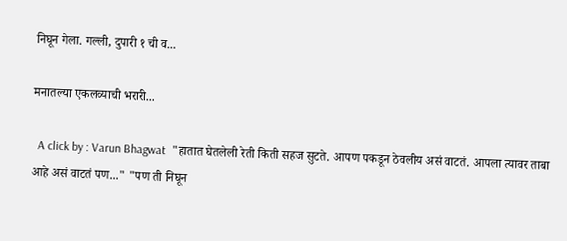निघून गेला. गल्ली, दुपारी १ ची व...

मनातल्या एकलव्याची भरारी...

  A click by : Varun Bhagwat  "हातात घेतलेली रेती किती सहज सुटते. आपण पकडून ठेवलीय असं वाटतं. आपला त्यावर ताबा आहे असं वाटतं पण..." "पण ती निघून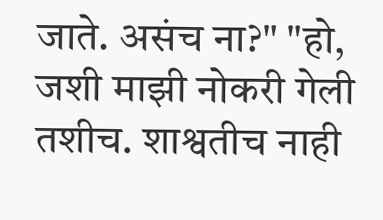जाते. असंच ना?" "हो, जशी माझी नोकरी गेली तशीच. शाश्वतीच नाही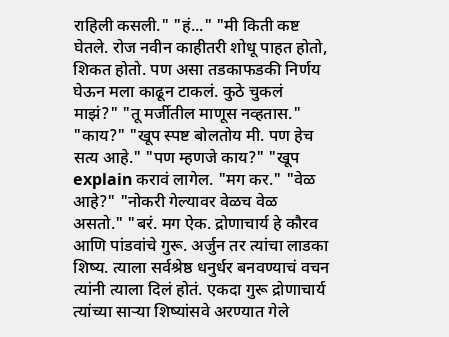राहिली कसली." "हं..." "मी किती कष्ट घेतले. रोज नवीन काहीतरी शोधू पाहत होतो, शिकत होतो. पण असा तडकाफडकी निर्णय घेऊन मला काढून टाकलं. कुठे चुकलं माझं?" "तू मर्जीतील माणूस नव्हतास." "काय?" "खूप स्पष्ट बोलतोय मी. पण हेच सत्य आहे." "पण म्हणजे काय?" "खूप explain करावं लागेल. "मग कर." "वेळ आहे?" "नोकरी गेल्यावर वेळच वेळ असतो." "बरं. मग ऐक. द्रोणाचार्य हे कौरव आणि पांडवांचे गुरू. अर्जुन तर त्यांचा लाडका शिष्य. त्याला सर्वश्रेष्ठ धनुर्धर बनवण्याचं वचन त्यांनी त्याला दिलं होतं. एकदा गुरू द्रोणाचार्य त्यांच्या साऱ्या शिष्यांसवे अरण्यात गेले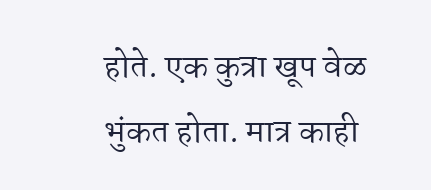होते. एक कुत्रा खूप वेळ भुंकत होता. मात्र काही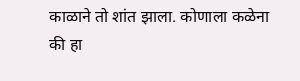काळाने तो शांत झाला. कोणाला कळेना की हा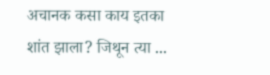अचानक कसा काय इतका शांत झाला? जिथून त्या ...